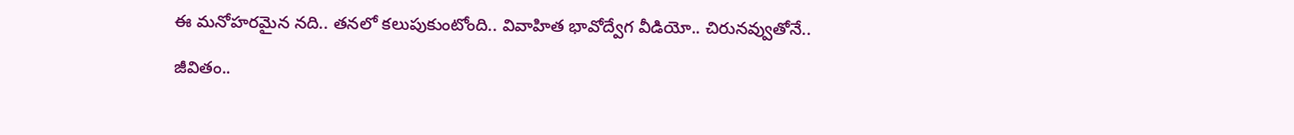ఈ మనోహరమైన నది.. తనలో కలుపుకుంటోంది.. వివాహిత భావోద్వేగ వీడియో.. చిరునవ్వుతోనే..

జీవితం..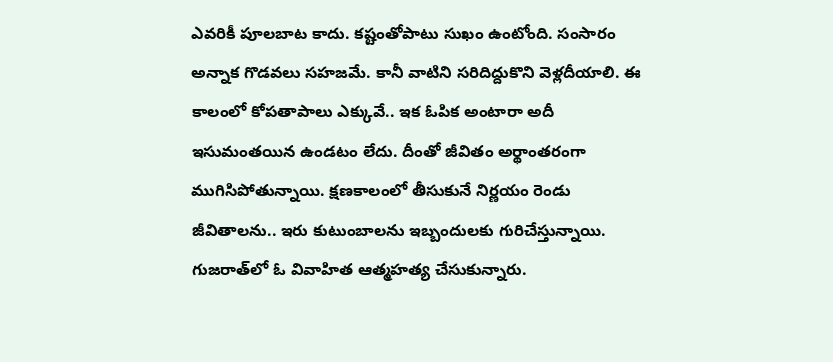ఎవరికీ పూలబాట కాదు. కష్టంతోపాటు సుఖం ఉంటోంది. సంసారం అన్నాక గొడవలు సహజమే. కానీ వాటిని సరిదిద్దుకొని వెళ్లదీయాలి. ఈ కాలంలో కోపతాపాలు ఎక్కువే.. ఇక ఓపిక అంటారా అదీ ఇసుమంతయిన ఉండటం లేదు. దీంతో జీవితం అర్థాంతరంగా ముగిసిపోతున్నాయి. క్షణకాలంలో తీసుకునే నిర్ణయం రెండు జీవితాలను.. ఇరు కుటుంబాలను ఇబ్బందులకు గురిచేస్తున్నాయి. గుజరాత్‌లో ఓ వివాహిత ఆత్మహత్య చేసుకున్నారు.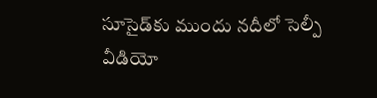సూసైడ్‌కు ముందు నదీలో సెల్పీ వీడియో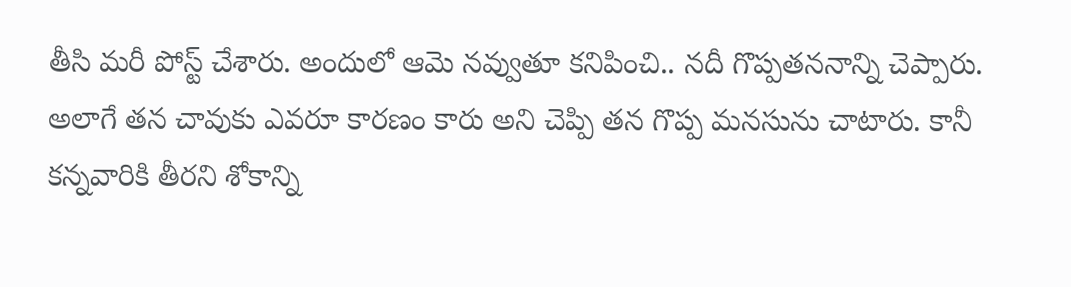తీసి మరీ పోస్ట్ చేశారు. అందులో ఆమె నవ్వుతూ కనిపించి.. నదీ గొప్పతననాన్ని చెప్పారు. అలాగే తన చావుకు ఎవరూ కారణం కారు అని చెప్పి తన గొప్ప మనసును చాటారు. కానీ కన్నవారికి తీరని శోకాన్ని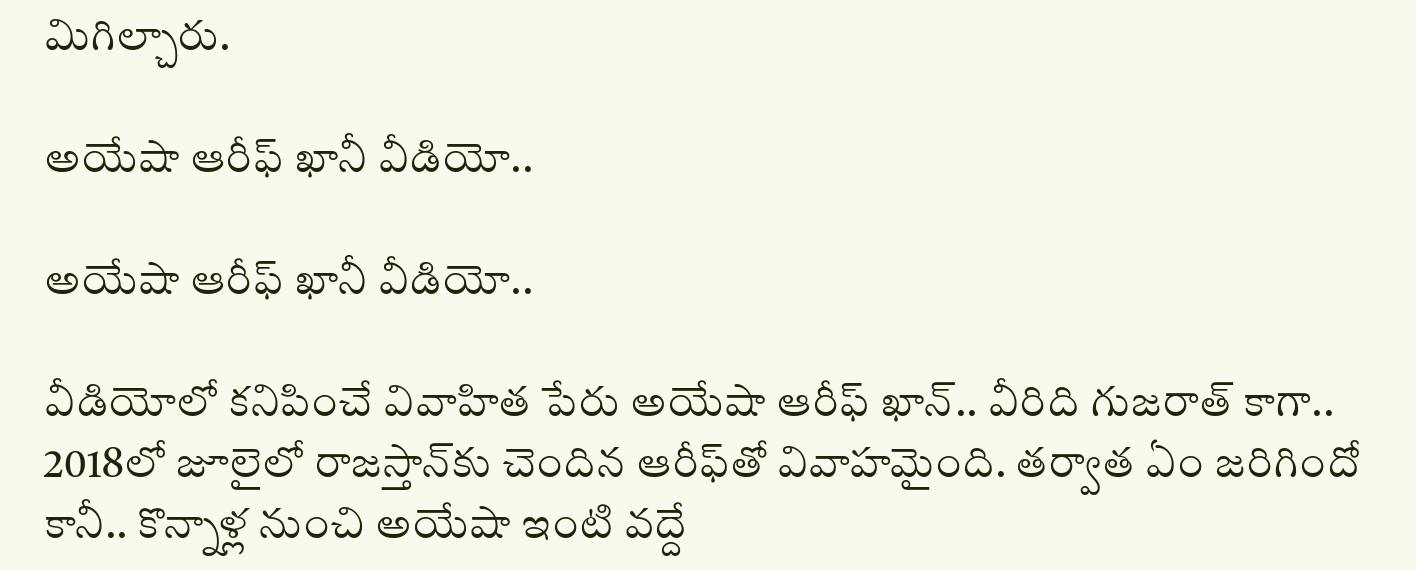మిగిల్చారు.

అయేషా ఆరీఫ్ ఖానీ వీడియో..

అయేషా ఆరీఫ్ ఖానీ వీడియో..

వీడియోలో కనిపించే వివాహిత పేరు అయేషా ఆరీఫ్ ఖాన్.. వీరిది గుజరాత్ కాగా.. 2018లో జూలైలో రాజస్తాన్‌కు చెందిన ఆరీఫ్‌తో వివాహమైంది. తర్వాత ఏం జరిగిందో కానీ.. కొన్నాళ్ల నుంచి అయేషా ఇంటి వద్దే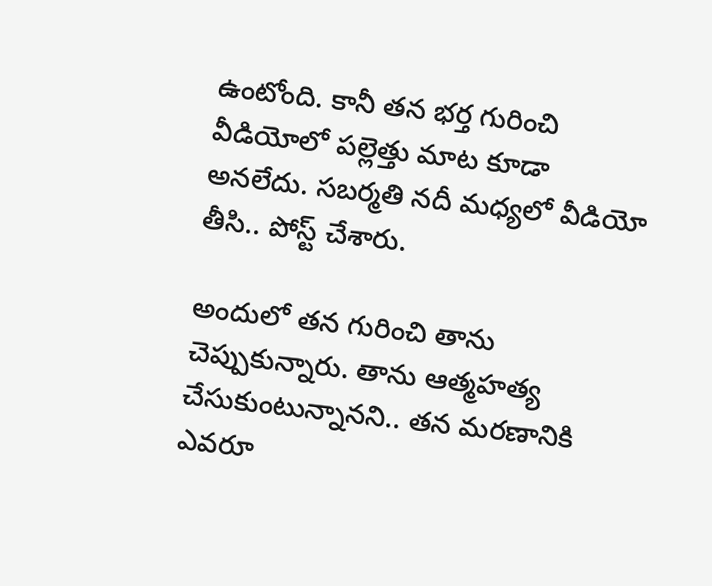ఉంటోంది. కానీ తన భర్త గురించి వీడియోలో పల్లెత్తు మాట కూడా అనలేదు. సబర్మతి నదీ మధ్యలో వీడియో తీసి.. పోస్ట్ చేశారు.

అందులో తన గురించి తాను చెప్పుకున్నారు. తాను ఆత్మహత్య చేసుకుంటున్నానని.. తన మరణానికి ఎవరూ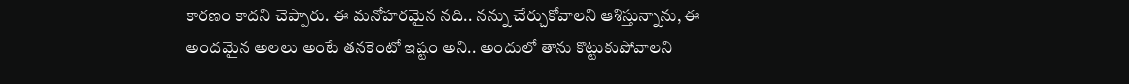కారణం కాదని చెప్పారు. ఈ మనోహరమైన నది.. నన్ను చేర్చుకోవాలని ఆశిస్తున్నాను, ఈ అందమైన అలలు అంటే తనకెంటో ఇష్టం అని.. అందులో తాను కొట్టుకుపోవాలని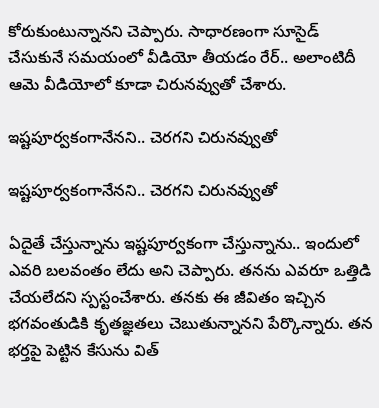కోరుకుంటున్నానని చెప్పారు. సాధారణంగా సూసైడ్ చేసుకునే సమయంలో వీడియో తీయడం రేర్.. అలాంటిదీ ఆమె వీడియోలో కూడా చిరునవ్వుతో చేశారు.

ఇష్టపూర్వకంగానేనని.. చెరగని చిరునవ్వుతో

ఇష్టపూర్వకంగానేనని.. చెరగని చిరునవ్వుతో

ఏదైతే చేస్తున్నాను ఇష్టపూర్వకంగా చేస్తున్నాను.. ఇందులో ఎవరి బలవంతం లేదు అని చెప్పారు. తనను ఎవరూ ఒత్తిడి చేయలేదని స్పస్టంచేశారు. తనకు ఈ జీవితం ఇచ్చిన భగవంతుడికి కృతజ్ఞతలు చెబుతున్నానని పేర్కొన్నారు. తన భర్తపై పెట్టిన కేసును విత్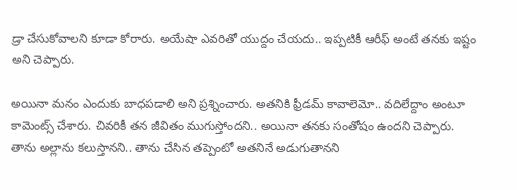డ్రా చేసుకోవాలని కూడా కోరారు. అయేషా ఎవరితో యుద్దం చేయదు.. ఇప్పటికీ ఆరీఫ్ అంటే తనకు ఇష్టం అని చెప్పారు.

అయినా మనం ఎందుకు బాధపడాలి అని ప్రశ్నించారు. అతనికి ఫ్రీడమ్ కావాలెమో.. వదిలేద్దాం అంటూ కామెంట్స్ చేశారు. చివరికీ తన జీవితం ముగుస్తోందని.. అయినా తనకు సంతోషం ఉందని చెప్పారు. తాను అల్లాను కలుస్తానని.. తాను చేసిన తప్పెంటో అతనినే అడుగుతానని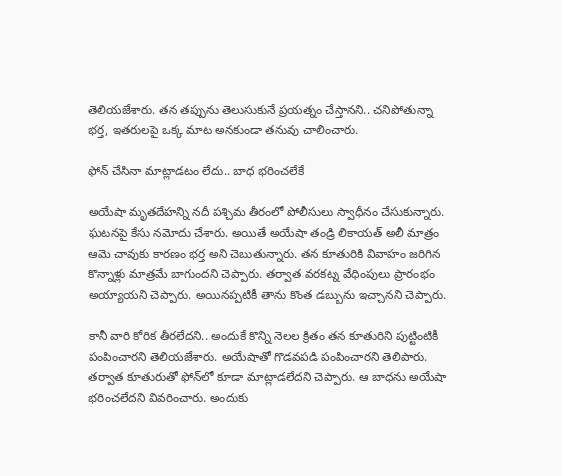తెలియజేశారు. తన తప్పును తెలుసుకునే ప్రయత్నం చేస్తానని.. చనిపోతున్నా భర్త, ఇతరులపై ఒక్క మాట అనకుండా తనువు చాలించారు.

ఫోన్ చేసినా మాట్లాడటం లేదు.. బాధ భరించలేకే

అయేషా మృతదేహన్ని నదీ పశ్చిమ తీరంలో పోలీసులు స్వాధీనం చేసుకున్నారు. ఘటనపై కేసు నమోదు చేశారు. అయితే అయేషా తండ్రి లికాయత్ అలీ మాత్రం ఆమె చావుకు కారణం భర్త అని చెబుతున్నారు. తన కూతురికి వివాహం జరిగిన కొన్నాళ్లు మాత్రమే బాగుందని చెప్పారు. తర్వాత వరకట్న వేధింపులు ప్రారంభం అయ్యాయని చెప్పారు. అయినప్పటికీ తాను కొంత డబ్బును ఇచ్చానని చెప్పారు.

కానీ వారి కోరిక తీరలేదని.. అందుకే కొన్ని నెలల క్రితం తన కూతురిని పుట్టింటికీ పంపించారని తెలియజేశారు. అయేషాతో గొడవపడి పంపించారని తెలిపారు. తర్వాత కూతురుతో ఫోన్‌లో కూడా మాట్లాడలేదని చెప్పారు. ఆ బాధను అయేషా భరించలేదని వివరించారు. అందుకు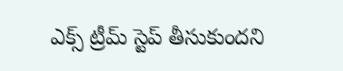ఎక్స్ ట్రీమ్ స్టెప్ తీసుకుందని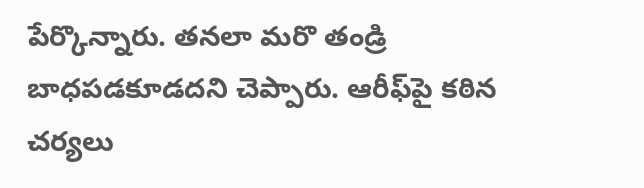పేర్కొన్నారు. తనలా మరొ తండ్రి బాధపడకూడదని చెప్పారు. ఆరీఫ్‌పై కఠిన చర్యలు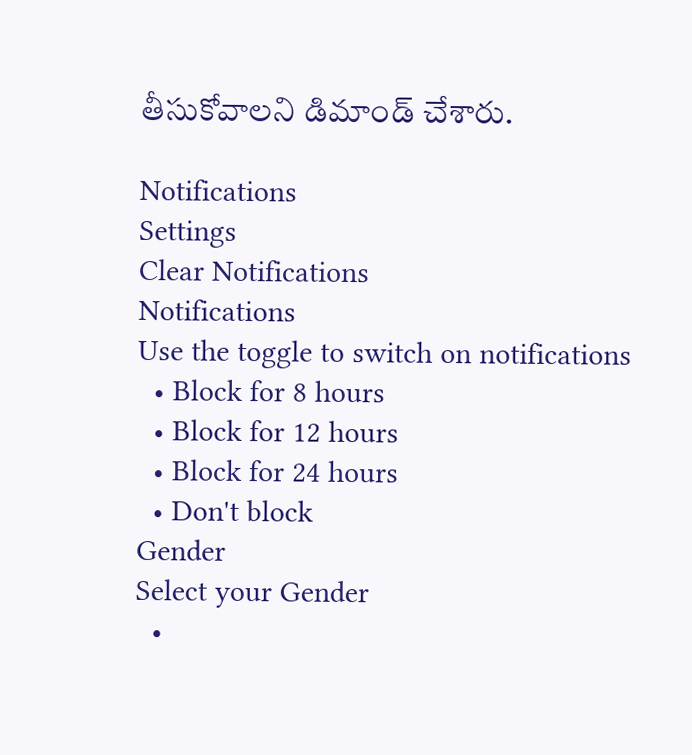తీసుకోవాలని డిమాండ్ చేశారు.

Notifications
Settings
Clear Notifications
Notifications
Use the toggle to switch on notifications
  • Block for 8 hours
  • Block for 12 hours
  • Block for 24 hours
  • Don't block
Gender
Select your Gender
  •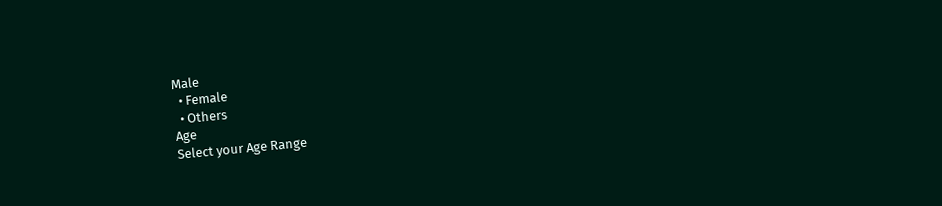Male
  • Female
  • Others
Age
Select your Age Range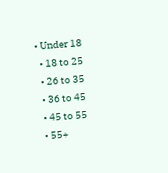• Under 18
  • 18 to 25
  • 26 to 35
  • 36 to 45
  • 45 to 55
  • 55+